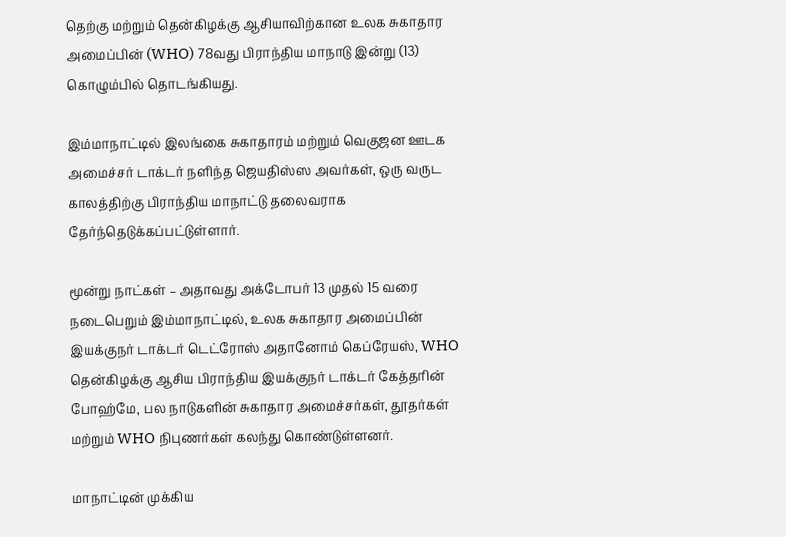தெற்கு மற்றும் தென்கிழக்கு ஆசியாவிற்கான உலக சுகாதார அமைப்பின் (WHO) 78வது பிராந்திய மாநாடு இன்று (13) கொழும்பில் தொடங்கியது.

இம்மாநாட்டில் இலங்கை சுகாதாரம் மற்றும் வெகுஜன ஊடக அமைச்சர் டாக்டர் நளிந்த ஜெயதிஸ்ஸ அவர்கள், ஒரு வருட காலத்திற்கு பிராந்திய மாநாட்டு தலைவராக தேர்ந்தெடுக்கப்பட்டுள்ளார்.

மூன்று நாட்கள் – அதாவது அக்டோபர் 13 முதல் 15 வரை நடைபெறும் இம்மாநாட்டில், உலக சுகாதார அமைப்பின் இயக்குநர் டாக்டர் டெட்ரோஸ் அதானோம் கெப்ரேயஸ், WHO தென்கிழக்கு ஆசிய பிராந்திய இயக்குநர் டாக்டர் கேத்தரின் போஹ்மே, பல நாடுகளின் சுகாதார அமைச்சர்கள், தூதர்கள் மற்றும் WHO நிபுணர்கள் கலந்து கொண்டுள்ளனர்.

மாநாட்டின் முக்கிய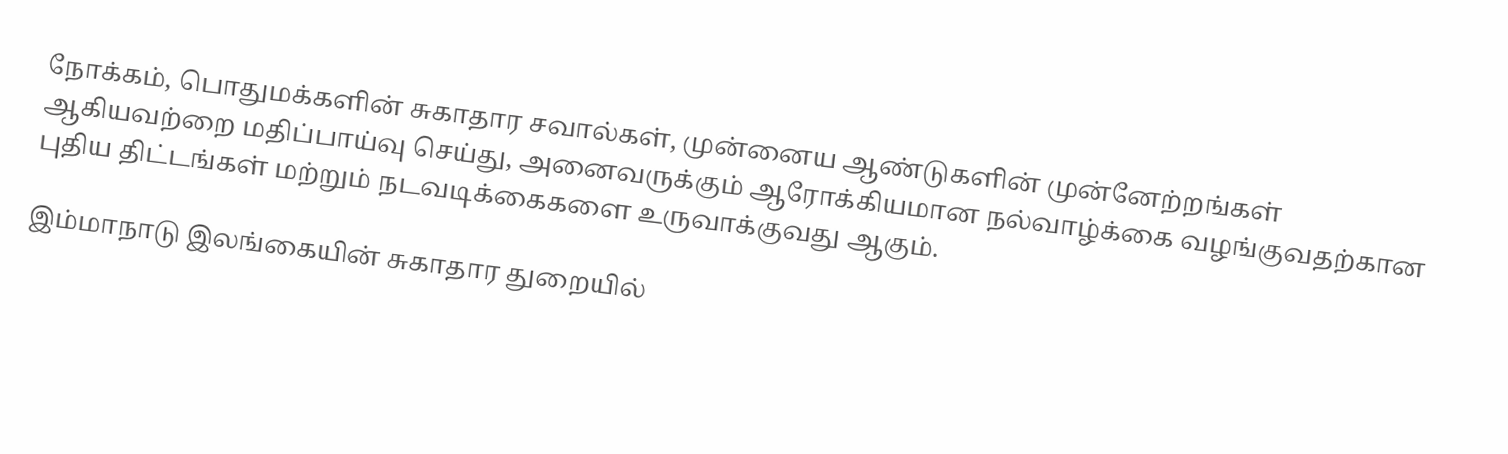நோக்கம், பொதுமக்களின் சுகாதார சவால்கள், முன்னைய ஆண்டுகளின் முன்னேற்றங்கள் ஆகியவற்றை மதிப்பாய்வு செய்து, அனைவருக்கும் ஆரோக்கியமான நல்வாழ்க்கை வழங்குவதற்கான புதிய திட்டங்கள் மற்றும் நடவடிக்கைகளை உருவாக்குவது ஆகும்.

இம்மாநாடு இலங்கையின் சுகாதார துறையில்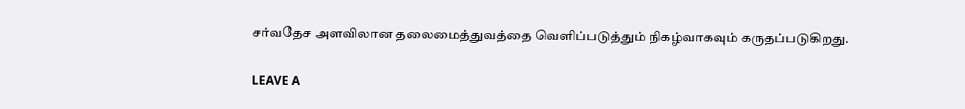சர்வதேச அளவிலான தலைமைத்துவத்தை வெளிப்படுத்தும் நிகழ்வாகவும் கருதப்படுகிறது.

LEAVE A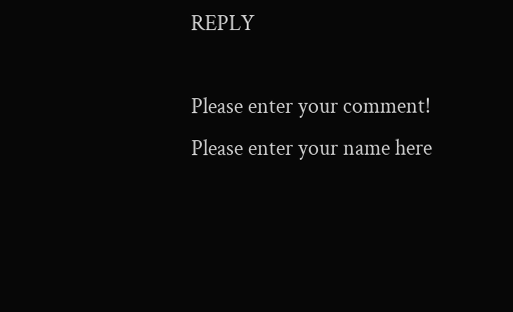REPLY

Please enter your comment!
Please enter your name here